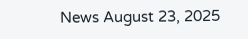News August 23, 2025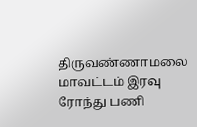திருவண்ணாமலை மாவட்டம் இரவு ரோந்து பணி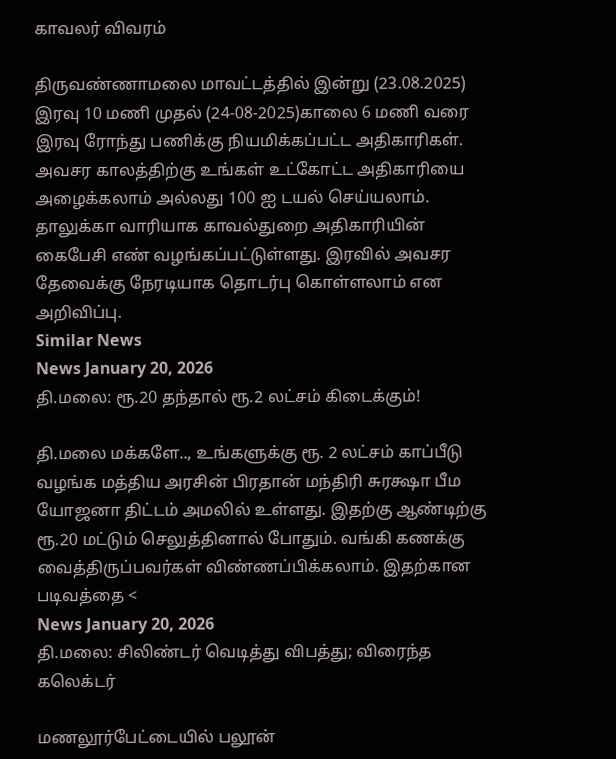காவலர் விவரம்

திருவண்ணாமலை மாவட்டத்தில் இன்று (23.08.2025) இரவு 10 மணி முதல் (24-08-2025)காலை 6 மணி வரை இரவு ரோந்து பணிக்கு நியமிக்கப்பட்ட அதிகாரிகள். அவசர காலத்திற்கு உங்கள் உட்கோட்ட அதிகாரியை அழைக்கலாம் அல்லது 100 ஐ டயல் செய்யலாம். தாலுக்கா வாரியாக காவல்துறை அதிகாரியின் கைபேசி எண் வழங்கப்பட்டுள்ளது. இரவில் அவசர தேவைக்கு நேரடியாக தொடர்பு கொள்ளலாம் என அறிவிப்பு.
Similar News
News January 20, 2026
தி.மலை: ரூ.20 தந்தால் ரூ.2 லட்சம் கிடைக்கும்!

தி.மலை மக்களே.., உங்களுக்கு ரூ. 2 லட்சம் காப்பீடு வழங்க மத்திய அரசின் பிரதான் மந்திரி சுரக்ஷா பீம யோஜனா திட்டம் அமலில் உள்ளது. இதற்கு ஆண்டிற்கு ரூ.20 மட்டும் செலுத்தினால் போதும். வங்கி கணக்கு வைத்திருப்பவர்கள் விண்ணப்பிக்கலாம். இதற்கான படிவத்தை <
News January 20, 2026
தி.மலை: சிலிண்டர் வெடித்து விபத்து; விரைந்த கலெக்டர்

மணலூர்பேட்டையில் பலூன்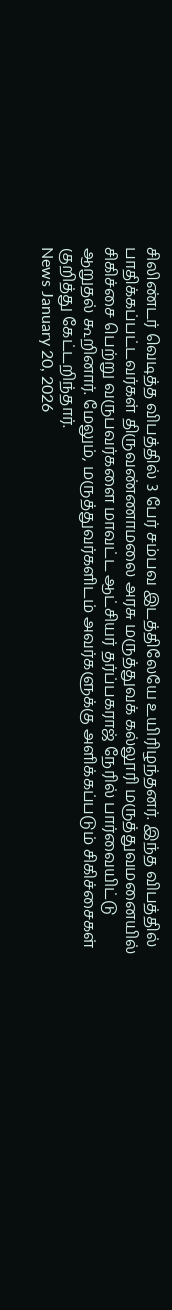சிலிண்டர் வெடித்த விபத்தில் 3 பேர் சம்பவ இடத்திலேயே உயிரிழந்தனர். இந்த விபத்தில் பாதிக்கப்பட்டவர்கள் திருவண்ணாமலை அரசு மருத்துவக் கல்லூரி மருத்துவமனையில் சிகிச்சை பெற்று வருபவர்களை மாவட்ட ஆட்சியர் தர்ப்பகராஜ் நேரில் பார்வையிட்டு ஆறுதல் கூறினார். மேலும், மருத்துவர்களிடம் அவர்களுக்கு அளிக்கப்படும் சிகிச்சைகள் குறித்து கேட்டறிந்தார்.
News January 20, 2026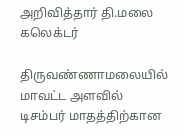அறிவித்தார் தி.மலை கலெக்டர்

திருவண்ணாமலையில் மாவட்ட அளவில் டிசம்பர் மாதத்திற்கான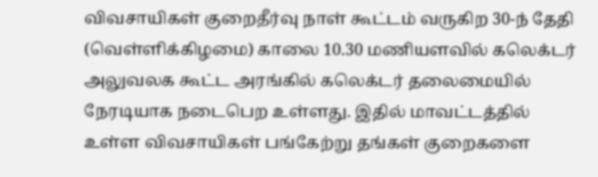விவசாயிகள் குறைதீர்வு நாள் கூட்டம் வருகிற 30-ந் தேதி (வெள்ளிக்கிழமை) காலை 10.30 மணியளவில் கலெக்டர் அலுவலக கூட்ட அரங்கில் கலெக்டர் தலைமையில் நேரடியாக நடைபெற உள்ளது. இதில் மாவட்டத்தில் உள்ள விவசாயிகள் பங்கேற்று தங்கள் குறைகளை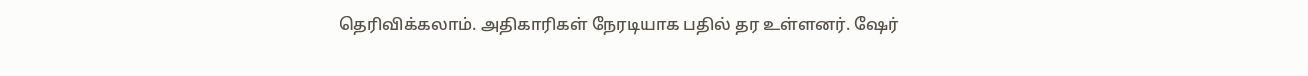தெரிவிக்கலாம். அதிகாரிகள் நேரடியாக பதில் தர உள்ளனர். ஷேர்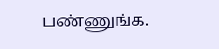பண்ணுங்க.